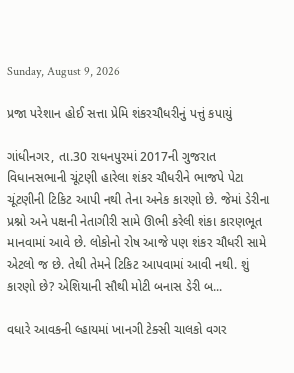Sunday, August 9, 2026

પ્રજા પરેશાન હોઈ સત્તા પ્રેમિ શંકરચૌધરીનું પત્તું કપાયું

ગાંધીનગર, તા.30 રાધનપુરમાં 2017ની ગુજરાત વિધાનસભાની ચૂંટણી હારેલા શંકર ચૌધરીને ભાજપે પેટા ચૂંટણીની ટિકિટ આપી નથી તેના અનેક કારણો છે. જેમાં ડેરીના પ્રશ્નો અને પક્ષની નેતાગીરી સામે ઊભી કરેલી શંકા કારણભૂત માનવામાં આવે છે. લોકોનો રોષ આજે પણ શંકર ચૌધરી સામે એટલો જ છે. તેથી તેમને ટિકિટ આપવામાં આવી નથી. શું કારણો છે? એશિયાની સૌથી મોટી બનાસ ડેરી બ...

વધારે આવકની લ્હાયમાં ખાનગી ટેક્સી ચાલકો વગર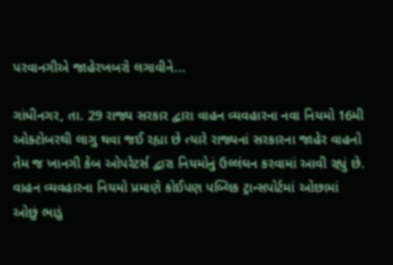પરવાનગીએ જાહેરખબરો લગાવીને...

ગાંધીનગર, તા. 29 રાજ્ય સરકાર દ્વારા વાહન વ્યવહારના નવા નિયમો 16મી ઓક્ટોબરથી લાગુ થવા જઈ રહ્યા છે ત્યારે રાજ્યનાં સરકારના જાહેર વાહનો તેમ જ ખાનગી કેબ ઓપરેટર્સ દ્વારા નિયમોનું ઉલ્લંઘન કરવામાં આવી રહ્યું છે. વાહન વ્યવહારના નિયમો પ્રમાણે કોઈપણ પબ્લિક ટ્રાન્સપોર્ટમાં ઓછામાં ઓછું ભાડું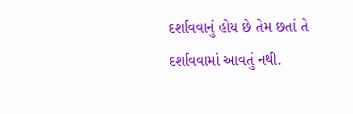દર્શાવવાનું હોય છે તેમ છતાં તે દર્શાવવામાં આવતું નથી.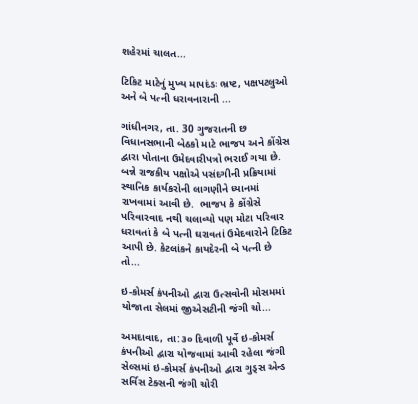શહેરમાં ચાલત...

ટિકિટ માટેનું મુખ્ય માપદંડઃ ભ્રષ્ટ, પક્ષપટલુઓ અને બે પત્ની ધરાવનારાની ...

ગાંધીનગર, તા. 30 ગુજરાતની છ વિધાનસભાની બેઠકો માટે ભાજપ અને કોંગ્રેસ દ્વારા પોતાના ઉમેદવારીપત્રો ભરાઈ ગયા છે.  બન્ને રાજકીય પક્ષોએ પસંદગીની પ્રક્રિયામાં સ્થાનિક કાર્યકરોની લાગણીને ધ્યાનમાં રાખવામાં આવી છે.  ભાજપ કે કોંગ્રેસે પરિવારવાદ નથી ચલાવ્યો પણ મોટા પરિવાર ધરાવતાં કે બે પત્ની ઘરાવતાં ઉમેદવારોને ટિકિટ આપી છે. કેટલાંકને કાયદેરની બે પત્ની છે તો...

ઇ-કોમર્સ કંપનીઓ દ્વારા ઉત્સવોની મોસમમાં યોજાતા સેલમાં જીએસટીની જંગી ચો...

અમદાવાદ, તા:૩૦ દિવાળી પૂર્વે ઇ-કોમર્સ કંપનીઓ દ્વારા યોજવામાં આવી રહેલા જંગી સેલ્સમાં ઇ-કોમર્સ કંપનીઓ દ્વારા ગુડ્સ એન્ડ સર્વિસ ટેક્સની જંગી ચોરી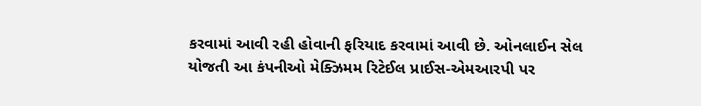કરવામાં આવી રહી હોવાની ફરિયાદ કરવામાં આવી છે. ઓનલાઈન સેલ યોજતી આ કંપનીઓ મેક્ઝિમમ રિટેઈલ પ્રાઈસ-એમઆરપી પર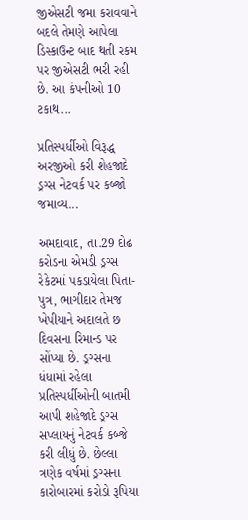જીએસટી જમા કરાવવાને બદલે તેમણે આપેલા ડિસ્કાઉન્ટ બાદ થતી રકમ પર જીએસટી ભરી રહી છે. આ કંપનીઓ 10 ટકાથ...

પ્રતિસ્પર્ધીઓ વિરૂદ્ધ અરજીઓ કરી શેહજાદે ડ્રગ્સ નેટવર્ક પર કબ્જો જમાવ્ય...

અમદાવાદ, તા.29 દોઢ કરોડના એમડી ડ્રગ્સ રેકેટમાં પકડાયેલા પિતા-પુત્ર, ભાગીદાર તેમજ ખેપીયાને અદાલતે છ દિવસના રિમાન્ડ પર સોંપ્યા છે. ડ્રગ્સના ધંધામાં રહેલા પ્રતિસ્પર્ધીઓની બાતમી આપી શહેજાદે ડ્રગ્સ સપ્લાયનું નેટવર્ક કબ્જે કરી લીધું છે. છેલ્લા ત્રણેક વર્ષમાં ડ્રગ્સના કારોબારમાં કરોડો રૂપિયા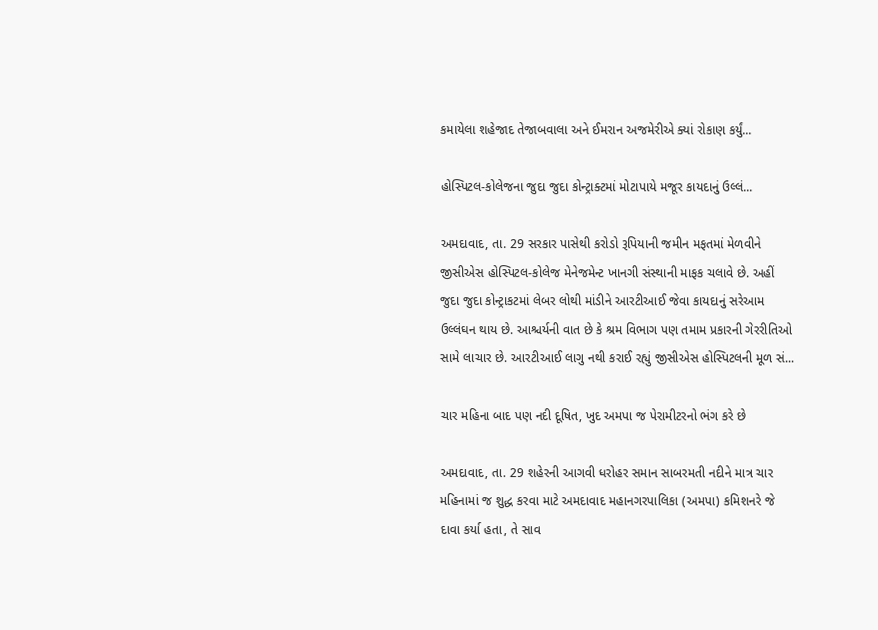કમાયેલા શહેજાદ તેજાબવાલા અને ઈમરાન અજમેરીએ ક્યાં રોકાણ કર્યું...

હોસ્પિટલ-કોલેજના જુદા જુદા કોન્ટ્રાક્ટમાં મોટાપાયે મજૂર કાયદાનું ઉલ્લં...

અમદાવાદ, તા. 29 સરકાર પાસેથી કરોડો રૂપિયાની જમીન મફતમાં મેળવીને જીસીએસ હોસ્પિટલ-કોલેજ મેનેજમેન્ટ ખાનગી સંસ્થાની માફક ચલાવે છે. અહીં જુદા જુદા કોન્ટ્રાકટમાં લેબર લોથી માંડીને આરટીઆઈ જેવા કાયદાનું સરેઆમ ઉલ્લંઘન થાય છે. આશ્ચર્યની વાત છે કે શ્રમ વિભાગ પણ તમામ પ્રકારની ગેરરીતિઓ સામે લાચાર છે. આરટીઆઈ લાગુ નથી કરાઈ રહ્યું જીસીએસ હોસ્પિટલની મૂળ સં...

ચાર મહિના બાદ પણ નદી દૂષિત, ખુદ અમપા જ પેરામીટરનો ભંગ કરે છે

અમદાવાદ, તા. 29 શહેરની આગવી ધરોહર સમાન સાબરમતી નદીને માત્ર ચાર મહિનામાં જ શુદ્ધ કરવા માટે અમદાવાદ મહાનગરપાલિકા (અમપા) કમિશનરે જે દાવા કર્યા હતા, તે સાવ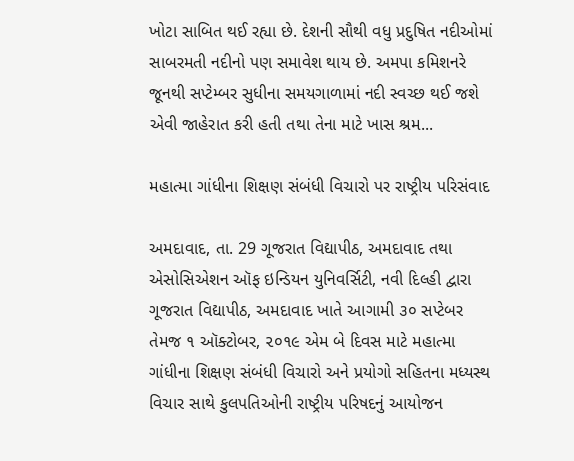ખોટા સાબિત થઈ રહ્યા છે. દેશની સૌથી વધુ પ્રદુષિત નદીઓમાં સાબરમતી નદીનો પણ સમાવેશ થાય છે. અમપા કમિશનરે જૂનથી સપ્ટેમ્બર સુધીના સમયગાળામાં નદી સ્વચ્છ થઈ જશે એવી જાહેરાત કરી હતી તથા તેના માટે ખાસ શ્રમ...

મહાત્મા ગાંધીના શિક્ષણ સંબંધી વિચારો પર રાષ્ટ્રીય પરિસંવાદ

અમદાવાદ, તા. 29 ગૂજરાત વિદ્યાપીઠ, અમદાવાદ તથા એસોસિએશન ઑફ ઇન્ડિયન યુનિવર્સિટી, નવી દિલ્હી દ્વારા ગૂજરાત વિદ્યાપીઠ, અમદાવાદ ખાતે આગામી ૩૦ સપ્ટેબર તેમજ ૧ ઑક્ટોબર, ૨૦૧૯ એમ બે દિવસ માટે મહાત્મા ગાંધીના શિક્ષણ સંબંધી વિચારો અને પ્રયોગો સહિતના મધ્યસ્થ વિચાર સાથે કુલપતિઓની રાષ્ટ્રીય પરિષદનું આયોજન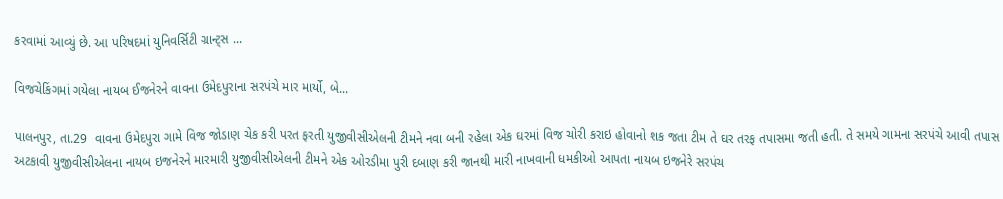કરવામાં આવ્યું છે. આ પરિષદમાં યુનિવર્સિટી ગ્રાન્ટ્સ ...

વિજચેકિંગમાં ગયેલા નાયબ ઈજનેરને વાવના ઉમેદપુરાના સરપંચે માર માર્યો, બે...

પાલનપુર, તા.29  વાવના ઉમેદપુરા ગામે વિજ જોડાણ ચેક કરી પરત ફરતી યુજીવીસીએલની ટીમને નવા બની રહેલા એક ઘરમાં વિજ ચોરી કરાઇ હોવાનો શક જતા ટીમ તે ઘર તરફ તપાસમા જતી હતી. તે સમયે ગામના સરપંચે આવી તપાસ અટકાવી યુજીવીસીએલના નાયબ ઇજનેરને મારમારી યુજીવીસીએલની ટીમને એક ઓરડીમા પુરી દબાણ કરી જાનથી મારી નાખવાની ધમકીઓ આપતા નાયબ ઇજનેરે સરપંચ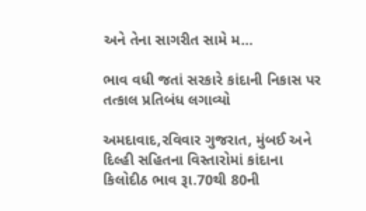અને તેના સાગરીત સામે મ...

ભાવ વધી જતાં સરકારે કાંદાની નિકાસ પર તત્કાલ પ્રતિબંધ લગાવ્યો

અમદાવાદ,રવિવાર ગુજરાત, મુંબઈ અને દિલ્હી સહિતના વિસ્તારોમાં કાંદાના કિલોદીઠ ભાવ રૂા.70થી 80ની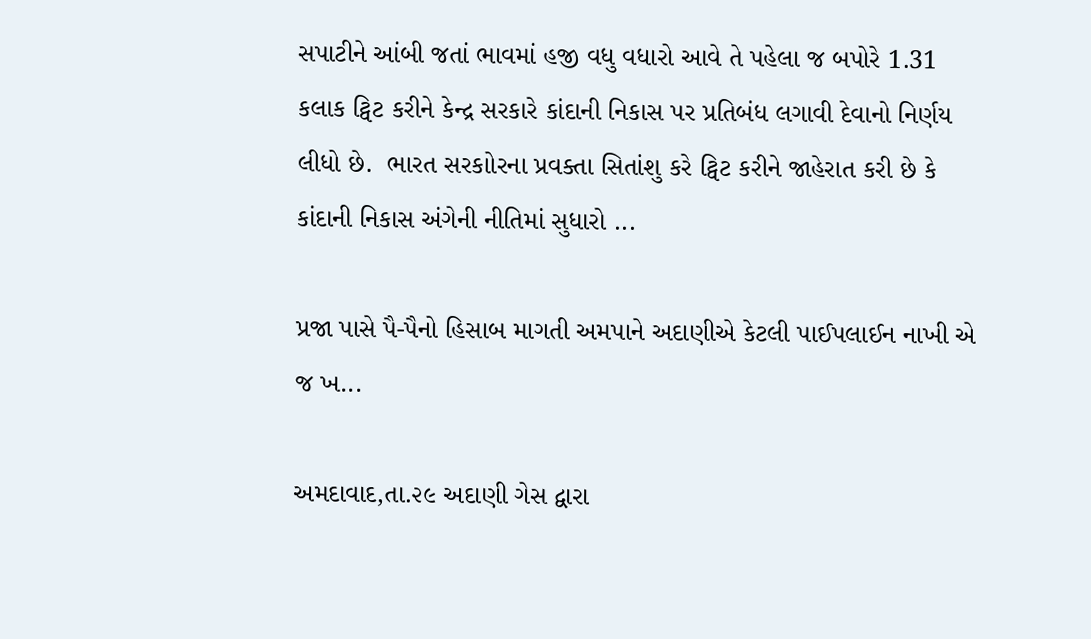સપાટીને આંબી જતાં ભાવમાં હજી વધુ વધારો આવે તે પહેલા જ બપોરે 1.31 કલાક ટ્વિટ કરીને કેન્દ્ર સરકારે કાંદાની નિકાસ પર પ્રતિબંધ લગાવી દેવાનો નિર્ણય લીધો છે.  ભારત સરકાોરના પ્રવક્તા સિતાંશુ કરે ટ્વિટ કરીને જાહેરાત કરી છે કે કાંદાની નિકાસ અંગેની નીતિમાં સુધારો ...

પ્રજા પાસે પૈ-પૈનો હિસાબ માગતી અમપાને અદાણીએ કેટલી પાઈપલાઈન નાખી એ જ ખ...

અમદાવાદ,તા.૨૯ અદાણી ગેસ દ્વારા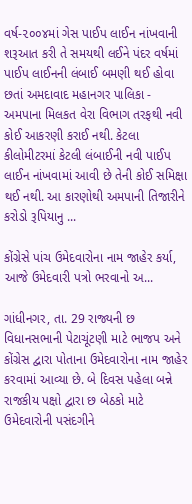વર્ષ-૨૦૦૪માં ગેસ પાઈપ લાઈન નાંખવાની શરૂઆત કરી તે સમયથી લઈને પંદર વર્ષમાં પાઈપ લાઈનની લંબાઈ બમણી થઈ હોવા છતાં અમદાવાદ મહાનગર પાલિકા - અમપાના મિલકત વેરા વિભાગ તરફથી નવી કોઈ આકરણી કરાઈ નથી. કેટલા કીલોમીટરમાં કેટલી લંબાઈની નવી પાઈપ લાઈન નાંખવામાં આવી છે તેની કોઈ સમિક્ષા થઈ નથી. આ કારણોથી અમપાની તિજારીને કરોડો રૂપિયાનુ ...

કોંગ્રેસે પાંચ ઉમેદવારોના નામ જાહેર કર્યા, આજે ઉમેદવારી પત્રો ભરવાનો અ...

ગાંધીનગર, તા. 29 રાજ્યની છ વિધાનસભાની પેટાચૂંટણી માટે ભાજપ અને કોંગ્રેસ દ્વારા પોતાના ઉમેદવારોના નામ જાહેર કરવામાં આવ્યા છે. બે દિવસ પહેલા બન્ને રાજકીય પક્ષો દ્વારા છ બેઠકો માટે ઉમેદવારોની પસંદગીને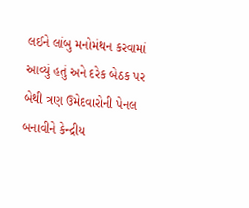લઈને લાંબુ મનોમંથન કરવામાં આવ્યું હતું અને દરેક બેઠક પર બેથી ત્રણ ઉમેદવારોની પેનલ બનાવીને કેન્દ્રીય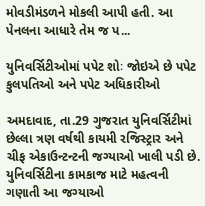મોવડીમંડળને મોકલી આપી હતી. આ પેનલના આધારે તેમ જ પ...

યુનિવર્સિટીઓમાં પપેટ શોઃ જોઇએ છે પપેટ કુલપતિઓ અને પપેટ અધિકારીઓ

અમદાવાદ, તા.29 ગુજરાત યુનિવર્સિટીમાં છેલ્લા ત્રણ વર્ષથી કાયમી રજિસ્ટ્રાર અને ચીફ એકાઉન્ટન્ટની જગ્યાઓ ખાલી પડી છે. યુનિવર્સિટીના કામકાજ માટે મહત્વની ગણાતી આ જગ્યાઓ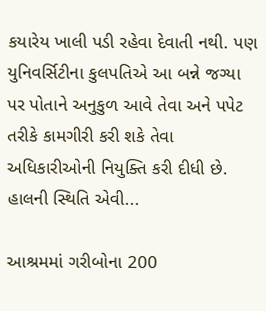કયારેય ખાલી પડી રહેવા દેવાતી નથી. પણ યુનિવર્સિટીના કુલપતિએ આ બન્ને જગ્યા પર પોતાને અનુકુળ આવે તેવા અને પપેટ તરીકે કામગીરી કરી શકે તેવા અધિકારીઓની નિયુક્તિ કરી દીધી છે. હાલની સ્થિતિ એવી...

આશ્રમમાં ગરીબોના 200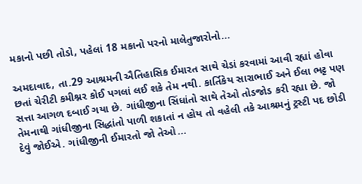મકાનો પછી તોડો, પહેલાં 18 મકાનો પરનો માલેતુજારોનો...

અમદાવાદ, તા.29 આશ્રમની ઐતિહાસિક ઈમારત સાથે ચેડાં કરવામાં આવી રહ્યાં હોવા છતાં ચેરીટી કમીશ્નર કોઈ પગલાં લઈ શકે તેમ નથી. કાર્તિકેય સારાભાઈ અને ઈલા ભટ્ટ પણ સત્તા આગળ દબાઈ ગયા છે. ગાંધીજીના સિંધાંતો સાથે તેઓ તોડજોડ કરી રહ્યા છે. જો તેમનાથી ગાંધીજીના સિદ્ધાંતો પાળી શકાતાં ન હોય તો વહેલી તકે આશ્રમનું ટ્રસ્ટી પદ છોડી દેવું જોઈએ. ગાંધીજીની ઈમારતો જો તેઓ...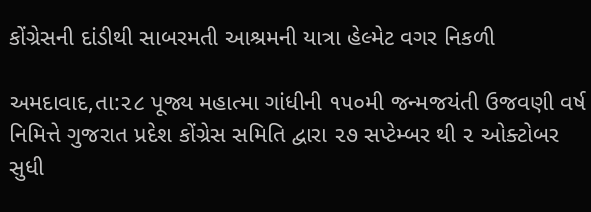કોંગ્રેસની દાંડીથી સાબરમતી આશ્રમની યાત્રા હેલ્મેટ વગર નિકળી

અમદાવાદ,તા:૨૮ પૂજ્ય મહાત્મા ગાંધીની ૧૫૦મી જન્મજયંતી ઉજવણી વર્ષ નિમિત્તે ગુજરાત પ્રદેશ કોંગ્રેસ સમિતિ દ્વારા ૨૭ સપ્ટેમ્બર થી ૨ ઓક્ટોબર સુધી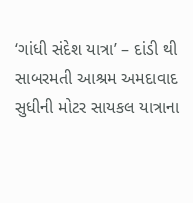‘ગાંધી સંદેશ યાત્રા’ – દાંડી થી સાબરમતી આશ્રમ અમદાવાદ સુધીની મોટર સાયકલ યાત્રાના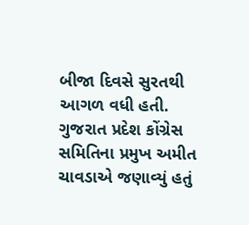બીજા દિવસે સુરતથી આગળ વધી હતી. ગુજરાત પ્રદેશ કોંગ્રેસ સમિતિના પ્રમુખ અમીત ચાવડાએ જણાવ્યું હતું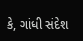કે, ગાંધી સંદેશ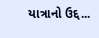યાત્રાનો ઉદ્દ...